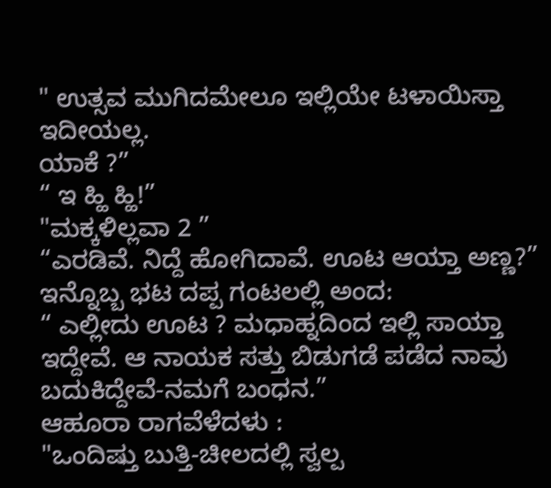" ಉತ್ಸವ ಮುಗಿದಮೇಲೂ ಇಲ್ಲಿಯೇ ಟಳಾಯಿಸ್ತಾ ಇದೀಯಲ್ಲ.
ಯಾಕೆ ?”
“ ಇ ಹ್ಹಿ ಹ್ಹಿ!”
"ಮಕ್ಕಳಿಲ್ಲವಾ 2 ”
“ಎರಡಿವೆ. ನಿದ್ದೆ ಹೋಗಿದಾವೆ. ಊಟ ಆಯ್ತಾ ಅಣ್ಣ?”
ಇನ್ನೊಬ್ಬ ಭಟ ದಪ್ಪ ಗಂಟಲಲ್ಲಿ ಅಂದ:
“ ಎಲ್ಲೀದು ಊಟ ? ಮಧಾಹ್ನದಿಂದ ಇಲ್ಲಿ ಸಾಯ್ತಾ ಇದ್ದೇವೆ. ಆ ನಾಯಕ ಸತ್ತು ಬಿಡುಗಡೆ ಪಡೆದ ನಾವು ಬದುಕಿದ್ದೇವೆ-ನಮಗೆ ಬಂಧನ.”
ಆಹೂರಾ ರಾಗವೆಳೆದಳು :
"ಒಂದಿಷ್ತು ಬುತ್ತಿ-ಚೀಲದಲ್ಲಿ ಸ್ವಲ್ಪ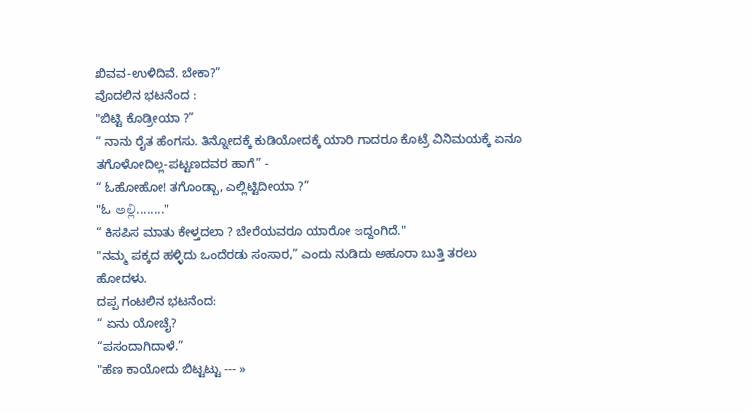ಖಿವವ-ಉಳಿದಿವೆ. ಬೇಕಾ?”
ವೊದಲಿನ ಭಟನೆಂದ :
"ಬಿಟ್ಟಿ ಕೊಡ್ರೀಯಾ ?”
“ ನಾನು ರೈತ ಹೆಂಗಸು. ತಿನ್ನೋದಕ್ಕೆ ಕುಡಿಯೋದಕ್ಕೆ ಯಾರಿ ಗಾದರೂ ಕೊಟ್ರೆ ವಿನಿಮಯಕ್ಕೆ ಏನೂ ತಗೊಳೋದಿಲ್ಲ-ಪಟ್ಟಣದವರ ಹಾಗೆ” -
“ ಓಹೋಹೋ! ತಗೊಂಡ್ಬಾ, ಎಲ್ಲಿಟ್ಟಿದೀಯಾ ?”
"ಓ అల్లి........"
“ ಕಿಸಪಿಸ ಮಾತು ಕೇಳ್ತದಲಾ ? ಬೇರೆಯವರೂ ಯಾರೋ ఇದ್ದಂಗಿದೆ."
"ನಮ್ಮ ಪಕ್ಕದ ಹಳ್ಳಿದು ಒಂದೆರಡು ಸಂಸಾರ,” ಎಂದು ನುಡಿದು ಅಹೂರಾ ಬುತ್ತಿ ತರಲು ಹೋದಳು.
ದಪ್ಪ ಗಂಟಲಿನ ಭಟನೆಂದ:
“ ಏನು ಯೋಚೈ?
“ಪಸಂದಾಗಿದಾಳೆ.”
"ಹೆಣ ಕಾಯೋದು ಬಿಟ್ಟಟ್ಟು --- »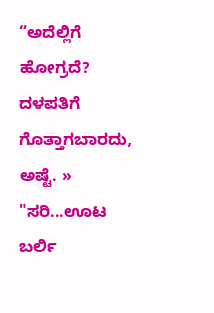“ಅದೆಲ್ಲಿಗೆ ಹೋಗ್ರದೆ? ದಳಪತಿಗೆ ಗೊತ್ತಾಗಬಾರದು, ಅಷ್ಟೆ. »
"ಸರಿ...ಊಟ ಬರ್ಲಿ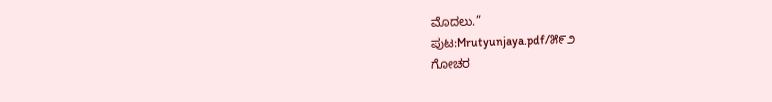ಮೊದಲು.”
ಪುಟ:Mrutyunjaya.pdf/೫೯೨
ಗೋಚರ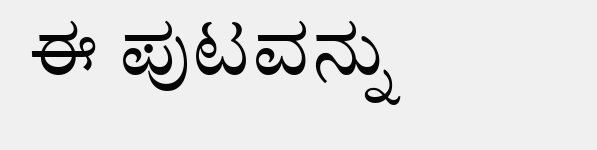ಈ ಪುಟವನ್ನು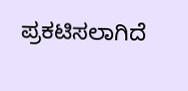ಪ್ರಕಟಿಸಲಾಗಿದೆ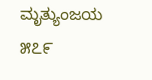ಮೃತ್ಯುಂಜಯ
೫೭೯